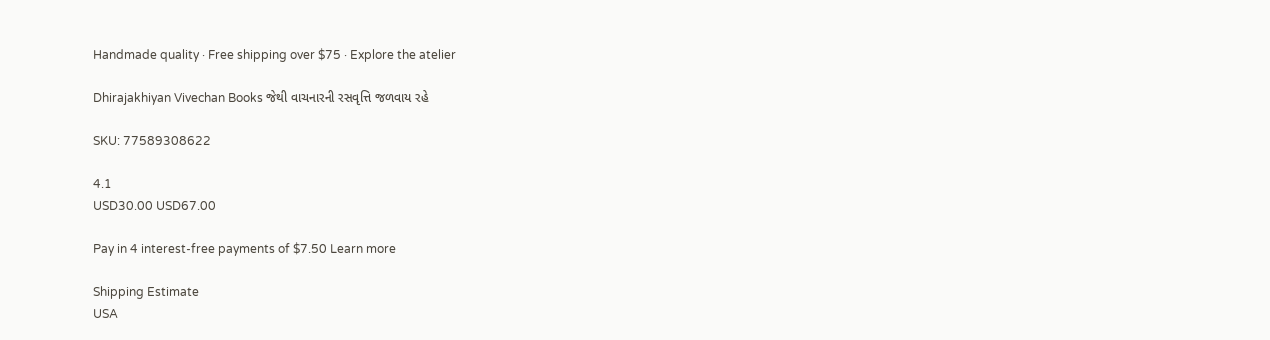Handmade quality · Free shipping over $75 · Explore the atelier

Dhirajakhiyan Vivechan Books જેથી વાચનારની રસવૃત્તિ જળવાય રહે

SKU: 77589308622

4.1
USD30.00 USD67.00

Pay in 4 interest-free payments of $7.50 Learn more

Shipping Estimate
USA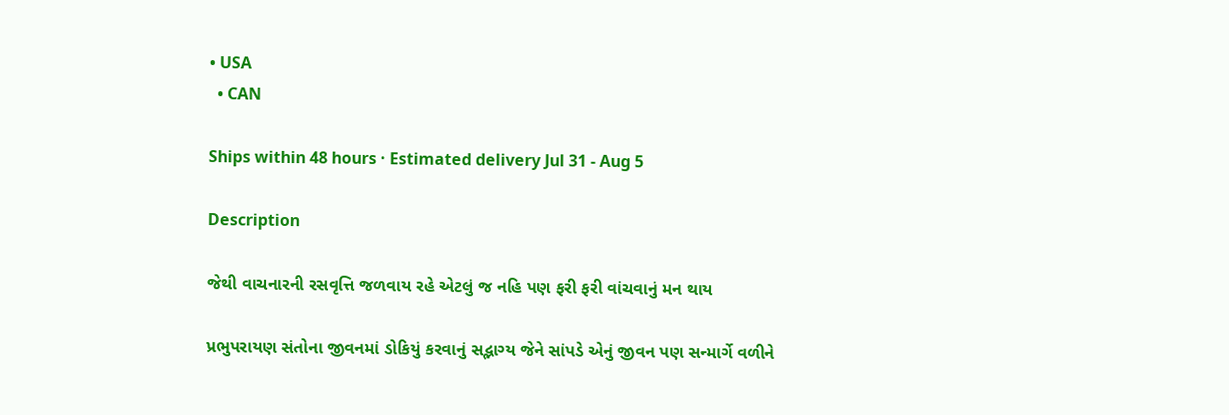• USA
  • CAN

Ships within 48 hours · Estimated delivery Jul 31 - Aug 5

Description

જેથી વાચનારની રસવૃત્તિ જળવાય રહે એટલું જ નહિ પણ ફરી ફરી વાંચવાનું મન થાય

પ્રભુપરાયણ સંતોના જીવનમાં ડોકિયું કરવાનું સદ્ભાગ્ય જેને સાંપડે એનું જીવન પણ સન્માર્ગે વળીને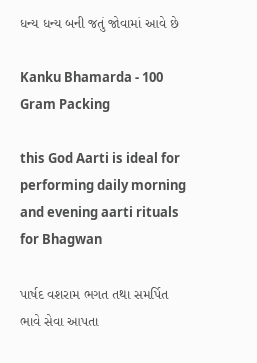ધન્ય ધન્ય બની જતું જોવામાં આવે છે

Kanku Bhamarda - 100 Gram Packing

this God Aarti is ideal for performing daily morning and evening aarti rituals for Bhagwan

પાર્ષદ વશરામ ભગત તથા સમર્પિત ભાવે સેવા આપતા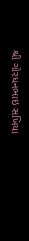શ્રી ગોરધનભાઇ સખિયા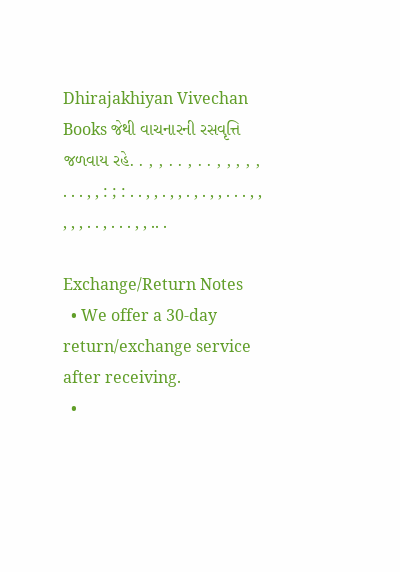Dhirajakhiyan Vivechan Books જેથી વાચનારની રસવૃત્તિ જળવાય રહે. . , , . . , . . , , , , , . . . , , : ; : . . , , . , , . , . , , . . . , , , , , . . , . . . , , .. .

Exchange/Return Notes
  • We offer a 30-day return/exchange service after receiving.
  •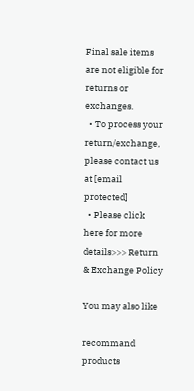Final sale items are not eligible for returns or exchanges.
  • To process your return/exchange, please contact us at [email protected]
  • Please click here for more details>>> Return & Exchange Policy

You may also like

recommand products